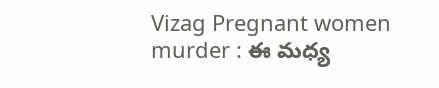Vizag Pregnant women murder : ఈ మధ్య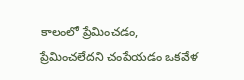కాలంలో ప్రేమించడం, ప్రేమించలేదని చంపేయడం ఒకవేళ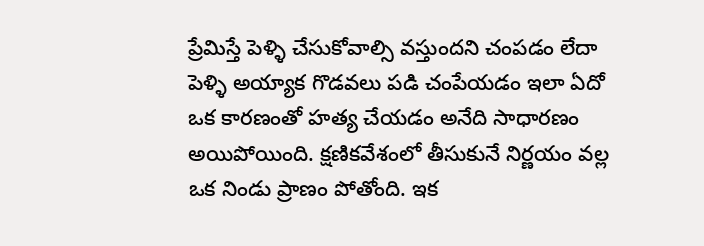ప్రేమిస్తే పెళ్ళి చేసుకోవాల్సి వస్తుందని చంపడం లేదా పెళ్ళి అయ్యాక గొడవలు పడి చంపేయడం ఇలా ఏదో ఒక కారణంతో హత్య చేయడం అనేది సాధారణం అయిపోయింది. క్షణికవేశంలో తీసుకునే నిర్ణయం వల్ల ఒక నిండు ప్రాణం పోతోంది. ఇక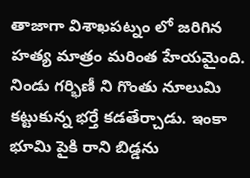తాజాగా విశాఖపట్నం లో జరిగిన హత్య మాత్రం మరింత హేయమైంది. నిండు గర్భిణీ ని గొంతు నూలుమి కట్టుకున్న భర్తే కడతేర్చాడు. ఇంకా భూమి పైకి రాని బిడ్డను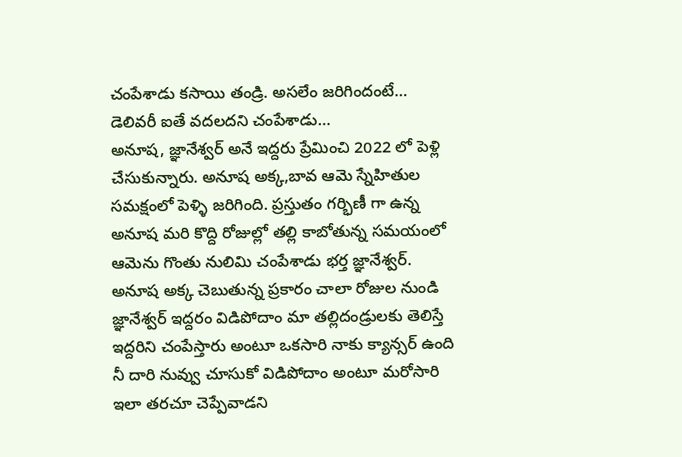చంపేశాడు కసాయి తండ్రి. అసలేం జరిగిందంటే…
డెలివరీ ఐతే వదలదని చంపేశాడు…
అనూష, జ్ఞానేశ్వర్ అనే ఇద్దరు ప్రేమించి 2022 లో పెళ్లి చేసుకున్నారు. అనూష అక్క,బావ ఆమె స్నేహితుల సమక్షంలో పెళ్ళి జరిగింది. ప్రస్తుతం గర్భిణీ గా ఉన్న అనూష మరి కొద్ది రోజుల్లో తల్లి కాబోతున్న సమయంలో ఆమెను గొంతు నులిమి చంపేశాడు భర్త జ్ఞానేశ్వర్. అనూష అక్క చెబుతున్న ప్రకారం చాలా రోజుల నుండి జ్ఞానేశ్వర్ ఇద్దరం విడిపోదాం మా తల్లిదండ్రులకు తెలిస్తే ఇద్దరిని చంపేస్తారు అంటూ ఒకసారి నాకు క్యాన్సర్ ఉంది నీ దారి నువ్వు చూసుకో విడిపోదాం అంటూ మరోసారి ఇలా తరచూ చెప్పేవాడని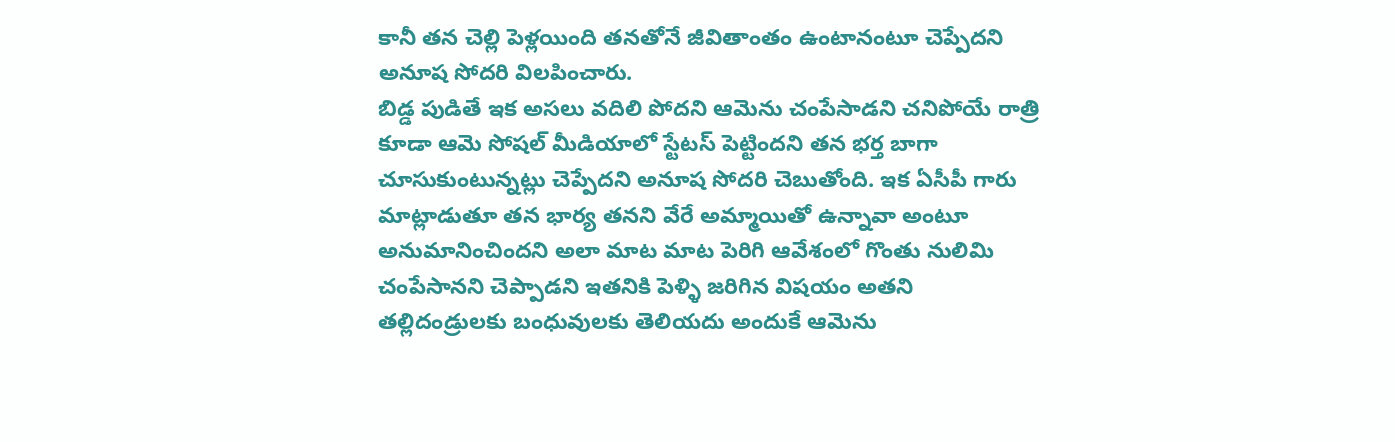కానీ తన చెల్లి పెళ్లయింది తనతోనే జీవితాంతం ఉంటానంటూ చెప్పేదని అనూష సోదరి విలపించారు.
బిడ్డ పుడితే ఇక అసలు వదిలి పోదని ఆమెను చంపేసాడని చనిపోయే రాత్రి కూడా ఆమె సోషల్ మీడియాలో స్టేటస్ పెట్టిందని తన భర్త బాగా చూసుకుంటున్నట్లు చెప్పేదని అనూష సోదరి చెబుతోంది. ఇక ఏసీపీ గారు మాట్లాడుతూ తన భార్య తనని వేరే అమ్మాయితో ఉన్నావా అంటూ అనుమానించిందని అలా మాట మాట పెరిగి ఆవేశంలో గొంతు నులిమి చంపేసానని చెప్పాడని ఇతనికి పెళ్ళి జరిగిన విషయం అతని తల్లిదండ్రులకు బంధువులకు తెలియదు అందుకే ఆమెను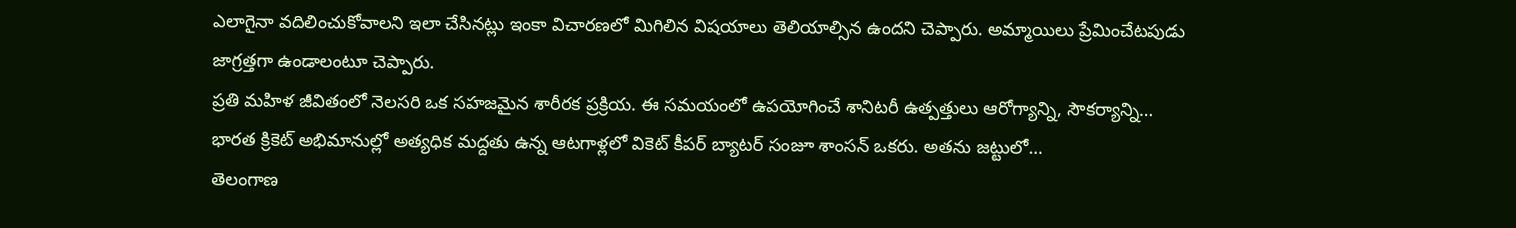ఎలాగైనా వదిలించుకోవాలని ఇలా చేసినట్లు ఇంకా విచారణలో మిగిలిన విషయాలు తెలియాల్సిన ఉందని చెప్పారు. అమ్మాయిలు ప్రేమించేటపుడు జాగ్రత్తగా ఉండాలంటూ చెప్పారు.
ప్రతి మహిళ జీవితంలో నెలసరి ఒక సహజమైన శారీరక ప్రక్రియ. ఈ సమయంలో ఉపయోగించే శానిటరీ ఉత్పత్తులు ఆరోగ్యాన్ని, సౌకర్యాన్ని…
భారత క్రికెట్ అభిమానుల్లో అత్యధిక మద్దతు ఉన్న ఆటగాళ్లలో వికెట్ కీపర్ బ్యాటర్ సంజూ శాంసన్ ఒకరు. అతను జట్టులో…
తెలంగాణ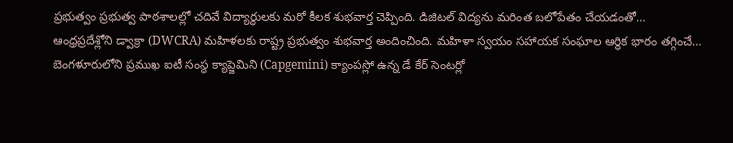ప్రభుత్వం ప్రభుత్వ పాఠశాలల్లో చదివే విద్యార్థులకు మరో కీలక శుభవార్త చెప్పింది. డిజిటల్ విద్యను మరింత బలోపేతం చేయడంతో…
ఆంధ్రప్రదేశ్లోని డ్వాక్రా (DWCRA) మహిళలకు రాష్ట్ర ప్రభుత్వం శుభవార్త అందించింది. మహిళా స్వయం సహాయక సంఘాల ఆర్థిక భారం తగ్గించే…
బెంగళూరులోని ప్రముఖ ఐటీ సంస్థ క్యాప్జెమిని (Capgemini) క్యాంపస్లో ఉన్న డే కేర్ సెంటర్లో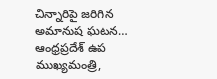చిన్నారిపై జరిగిన అమానుష ఘటన…
ఆంధ్రప్రదేశ్ ఉప ముఖ్యమంత్రి,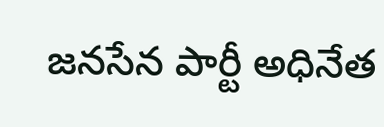జనసేన పార్టీ అధినేత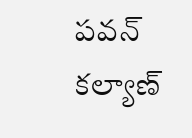పవన్ కల్యాణ్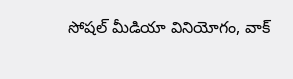సోషల్ మీడియా వినియోగం, వాక్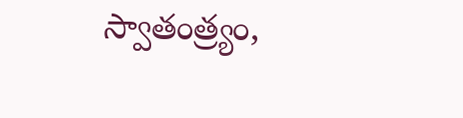స్వాతంత్ర్యం,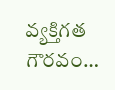వ్యక్తిగత గౌరవం…